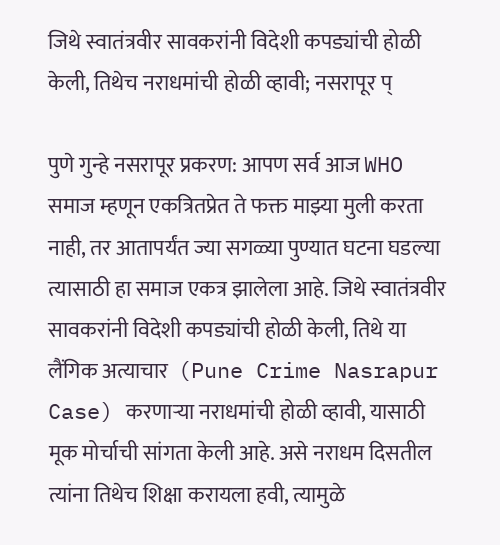जिथे स्वातंत्रवीर सावकरांनी विदेशी कपड्यांची होळी केली, तिथेच नराधमांची होळी व्हावी; नसरापूर प्

पुणे गुन्हे नसरापूर प्रकरण: आपण सर्व आज WHO समाज म्हणून एकत्रितप्रेत ते फक्त माझ्या मुली करता नाही, तर आतापर्यंत ज्या सगळ्या पुण्यात घटना घडल्या त्यासाठी हा समाज एकत्र झालेला आहे. जिथे स्वातंत्रवीर सावकरांनी विदेशी कपड्यांची होळी केली, तिथे या लैंगिक अत्याचार  (Pune Crime Nasrapur Case) करणाऱ्या नराधमांची होळी व्हावी, यासाठी मूक मोर्चाची सांगता केली आहे. असे नराधम दिसतील त्यांना तिथेच शिक्षा करायला हवी, त्यामुळे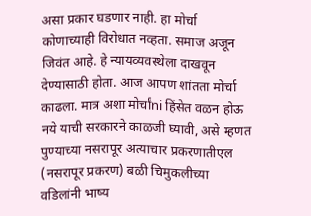असा प्रकार घडणार नाही. हा मोर्चा कोणाच्याही विरोधात नव्हता. समाज अजून जिवंत आहे. हे न्यायव्यवस्थेला दाखवून देण्यासाठी होता. आज आपण शांतता मोर्चा काढला. मात्र अशा मोर्चांni हिंसेत वळन होऊ नये याची सरकारने काळजी घ्यावी, असे म्हणत पुण्याच्या नसरापूर अत्याचार प्रकरणातीएल (नसरापूर प्रकरण) बळी चिमुकलीच्या वडिलांनी भाष्य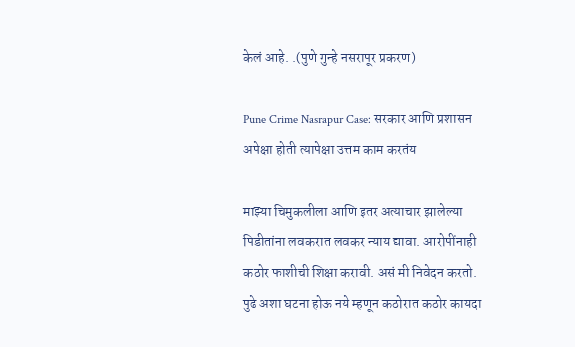केलं आहे. .(पुणे गुन्हे नसरापूर प्रकरण)

Pune Crime Nasrapur Case: सरकार आणि प्रशासन अपेक्षा होती त्यापेक्षा उत्तम काम करतंय

माझ्या चिमुकलीला आणि इतर अत्याचार झालेल्या पिडीतांना लवकरात लवकर न्याय द्यावा. आरोपींनाही कठोर फाशीची शिक्षा करावी. असं मी निवेदन करतो. पुढे अशा घटना होऊ नये म्हणून कठोरात कठोर कायदा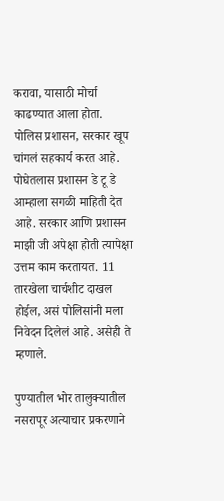करावा, यासाठी मोर्चा काढण्यात आला होता. पोलिस प्रशासन, सरकार खूप चांगलं सहकार्य करत आहे. पोघेतलास प्रशासन डे टू डे आम्हाला सगळी माहिती देत आहे. सरकार आणि प्रशासन माझी जी अपेक्षा होती त्यापेक्षा उत्तम काम करतायत. 11 तारखेला चार्चशीट दाखल होईल, असं पोलिसांनी मला निवेदन दिलेलं आहे. असेही ते म्हणाले.

पुण्यातील भोर तालुक्यातील नसरापूर अत्याचार प्रकरणाने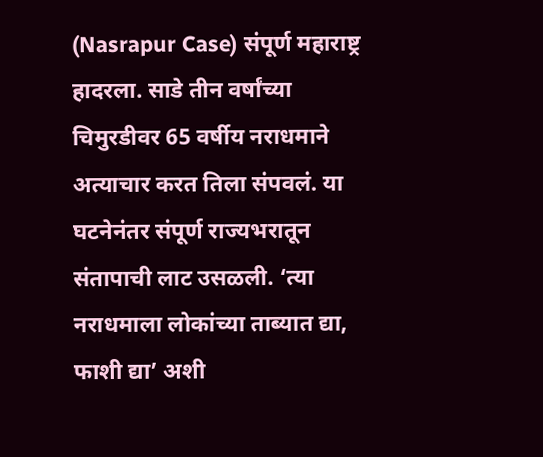(Nasrapur Case) संपूर्ण महाराष्ट्र हादरला. साडे तीन वर्षांच्या चिमुरडीवर 65 वर्षीय नराधमाने अत्याचार करत तिला संपवलं. या घटनेनंतर संपूर्ण राज्यभरातून संतापाची लाट उसळली. ‘त्या नराधमाला लोकांच्या ताब्यात द्या, फाशी द्या’ अशी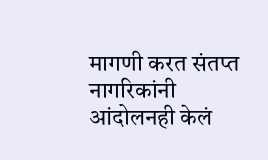मागणी करत संतप्त नागरिकांनी आंदोलनही केलं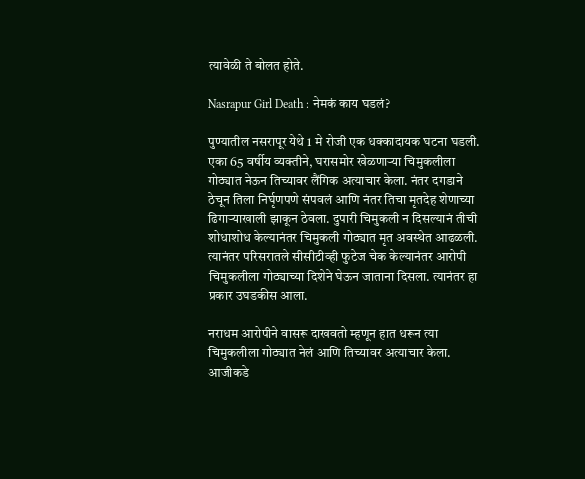त्यावेळी ते बोलत होते.

Nasrapur Girl Death : नेमकं काय घडलं?

पुण्यातील नसरापूर येथे 1 मे रोजी एक धक्कादायक घटना घडली. एका 65 वर्षीय व्यक्तीने, घरासमोर खेळणाऱ्या चिमुकलीला गोठ्यात नेऊन तिच्यावर लैंगिक अत्याचार केला. नंतर दगडाने ठेचून तिला निर्घृणपणे संपवलं आणि नंतर तिचा मृतदेह शेणाच्या ढिगाऱ्याखाली झाकून ठेवला. दुपारी चिमुकली न दिसल्यानं तीची शोधाशोध केल्यानंतर चिमुकली गोठ्यात मृत अवस्थेत आढळली. त्यानंतर परिसरातले सीसीटीव्ही फुटेज चेक केल्यानंतर आरोपी चिमुकलीला गोठ्याच्या दिशेने घेऊन जाताना दिसला. त्यानंतर हा प्रकार उघडकीस आला.

नराधम आरोपीने वासरू दाखवतो म्हणून हात धरून त्या चिमुकलीला गोठ्यात नेलं आणि तिच्यावर अत्याचार केला. आजीकडे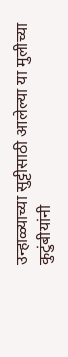उन्हाळ्याच्या सुट्टीसाठी आलेल्या या मुलीच्या कुटुंबीयांनी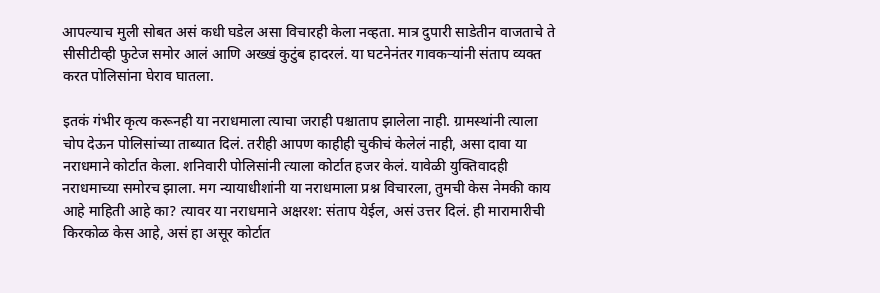आपल्याच मुली सोबत असं कधी घडेल असा विचारही केला नव्हता. मात्र दुपारी साडेतीन वाजताचे ते सीसीटीव्ही फुटेज समोर आलं आणि अख्खं कुटुंब हादरलं. या घटनेनंतर गावकऱ्यांनी संताप व्यक्त करत पोलिसांना घेराव घातला.

इतकं गंभीर कृत्य करूनही या नराधमाला त्याचा जराही पश्चाताप झालेला नाही. ग्रामस्थांनी त्याला चोप देऊन पोलिसांच्या ताब्यात दिलं. तरीही आपण काहीही चुकीचं केलेलं नाही, असा दावा या नराधमाने कोर्टात केला. शनिवारी पोलिसांनी त्याला कोर्टात हजर केलं. यावेळी युक्तिवादही नराधमाच्या समोरच झाला. मग न्यायाधीशांनी या नराधमाला प्रश्न विचारला, तुमची केस नेमकी काय आहे माहिती आहे का? त्यावर या नराधमाने अक्षरश: संताप येईल, असं उत्तर दिलं. ही मारामारीची किरकोळ केस आहे, असं हा असूर कोर्टात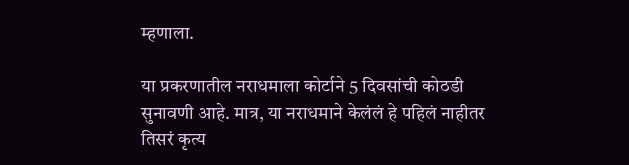म्हणाला.

या प्रकरणातील नराधमाला कोर्टाने 5 दिवसांची कोठडी सुनावणी आहे. मात्र, या नराधमाने केलंलं हे पहिलं नाहीतर तिसरं कृत्य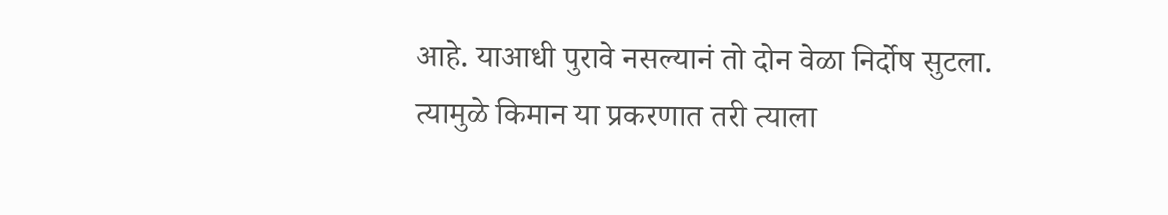आहे. याआधी पुरावे नसल्यानं तो दोन वेळा निर्दोष सुटला. त्यामुळे किमान या प्रकरणात तरी त्याला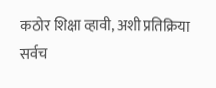कठोर शिक्षा व्हावी, अशी प्रतिक्रिया सर्वच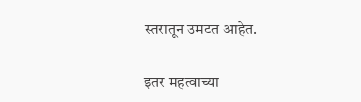स्तरातून उमटत आहेत.

इतर महत्वाच्या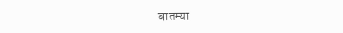बातम्या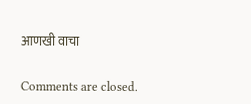आणखी वाचा

Comments are closed.